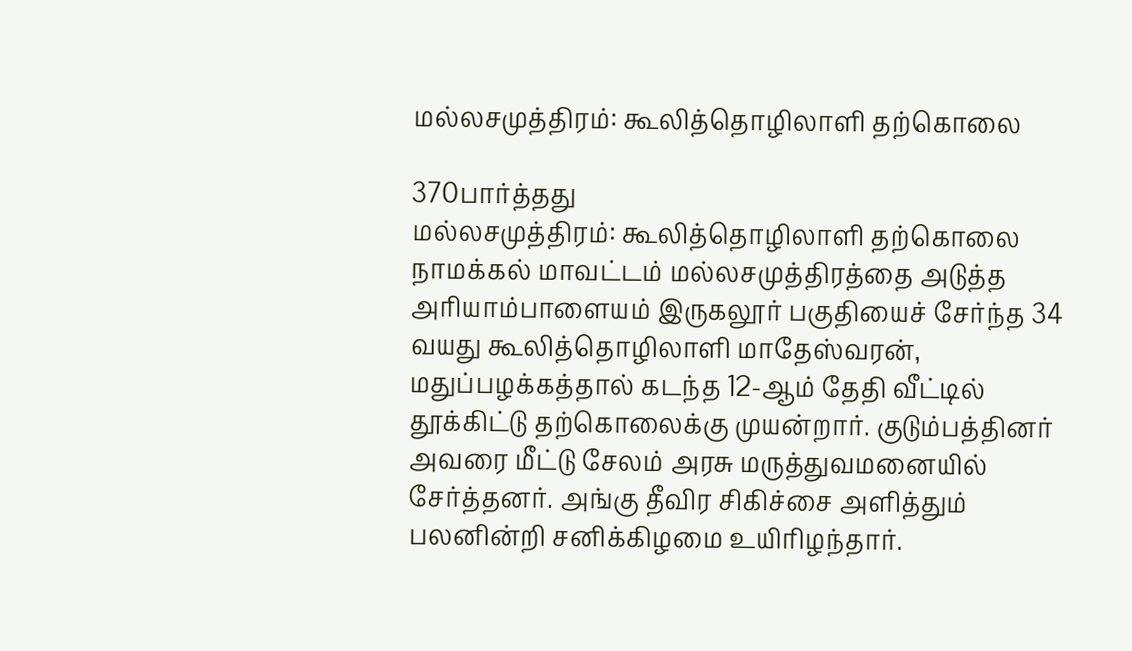மல்லசமுத்திரம்: கூலித்தொழிலாளி தற்கொலை

370பார்த்தது
மல்லசமுத்திரம்: கூலித்தொழிலாளி தற்கொலை
நாமக்கல் மாவட்டம் மல்லசமுத்திரத்தை அடுத்த அரியாம்பாளையம் இருகலூர் பகுதியைச் சேர்ந்த 34 வயது கூலித்தொழிலாளி மாதேஸ்வரன், மதுப்பழக்கத்தால் கடந்த 12-ஆம் தேதி வீட்டில் தூக்கிட்டு தற்கொலைக்கு முயன்றார். குடும்பத்தினர் அவரை மீட்டு சேலம் அரசு மருத்துவமனையில் சேர்த்தனர். அங்கு தீவிர சிகிச்சை அளித்தும் பலனின்றி சனிக்கிழமை உயிரிழந்தார்.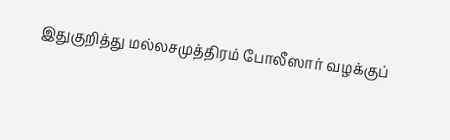இதுகுறித்து மல்லசமுத்திரம் போலீஸார் வழக்குப்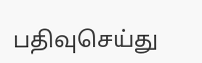பதிவுசெய்து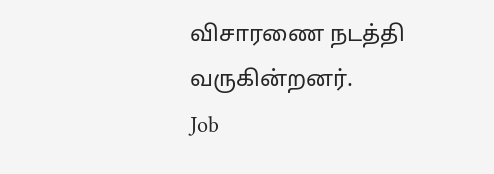விசாரணை நடத்தி வருகின்றனர்.
Job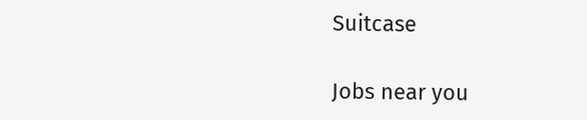Suitcase

Jobs near you